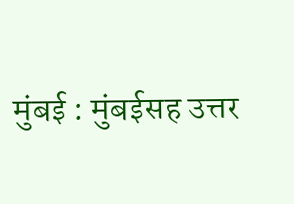मुंबई : मुंबईसह उत्तर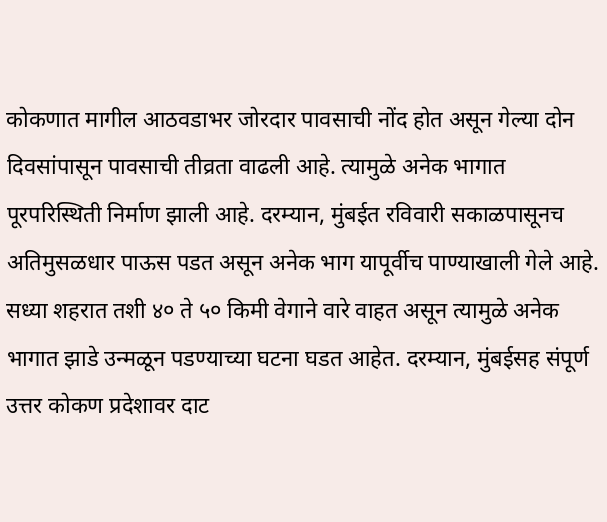कोकणात मागील आठवडाभर जोरदार पावसाची नोंद होत असून गेल्या दोन दिवसांपासून पावसाची तीव्रता वाढली आहे. त्यामुळे अनेक भागात पूरपरिस्थिती निर्माण झाली आहे. दरम्यान, मुंबईत रविवारी सकाळपासूनच अतिमुसळधार पाऊस पडत असून अनेक भाग यापूर्वीच पाण्याखाली गेले आहे. सध्या शहरात तशी ४० ते ५० किमी वेगाने वारे वाहत असून त्यामुळे अनेक भागात झाडे उन्मळून पडण्याच्या घटना घडत आहेत. दरम्यान, मुंबईसह संपूर्ण उत्तर कोकण प्रदेशावर दाट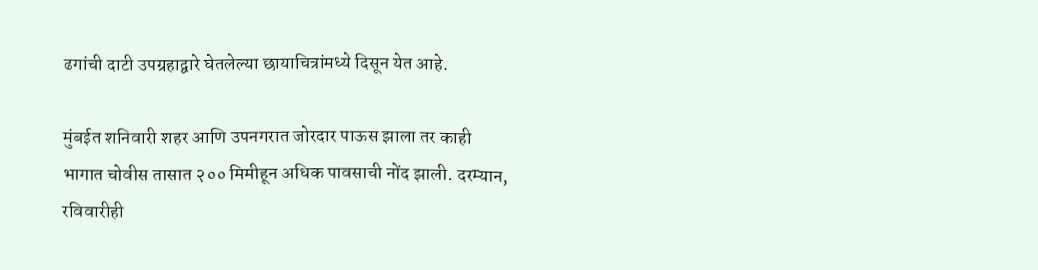ढगांची दाटी उपग्रहाद्वारे घेतलेल्या छायाचित्रांमध्ये दिसून येत आहे.

मुंबईत शनिवारी शहर आणि उपनगरात जोरदार पाऊस झाला तर काही भागात चोवीस तासात २०० मिमीहून अधिक पावसाची नोंद झाली. दरम्यान, रविवारीही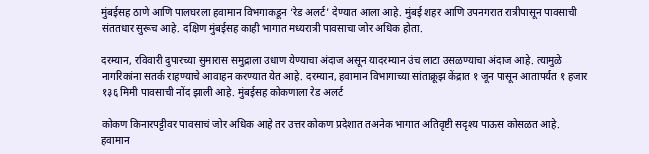मुंबईसह ठाणे आणि पालघरला हवामान विभगाकडून ‘रेड अलर्ट’ देण्यात आला आहे. मुंबई शहर आणि उपनगरात रात्रीपासून पावसाची संततधार सुरूच आहे. दक्षिण मुंबईसह काही भागात मध्यरात्री पावसाचा जोर अधिक होता.

दरम्यान, रविवारी दुपारच्या सुमारास समुद्राला उधाण येण्याचा अंदाज असून यादरम्यान उंच लाटा उसळण्याचा अंदाज आहे. त्यामुळे नागरिकांना सतर्क राहण्याचे आवाहन करण्यात येत आहे. दरम्यान, हवामान विभागाच्या सांताक्रूझ केंद्रात १ जून पासून आतापर्यत १ हजार १३६ मिमी पावसाची नोंद झाली आहे. मुंबईसह कोकणाला रेड अलर्ट

कोकण किनारपट्टीवर पावसाचं जोर अधिक आहे तर उत्तर कोकण प्रदेशात तअनेक भागात अतिवृष्टी सदृश्य पाऊस कोसळत आहे. हवामान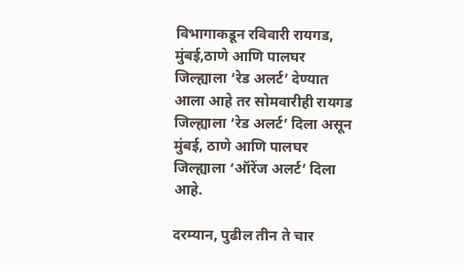विभागाकडून रविवारी रायगड, मुंबई,ठाणे आणि पालघर जिल्ह्याला ‘रेड अलर्ट’ देण्यात आला आहे तर सोमवारीही रायगड जिल्ह्याला ‘रेड अलर्ट’ दिला असून मुंबई, ठाणे आणि पालघर जिल्ह्याला ‘ऑरेंज अलर्ट’ दिला आहे.

दरम्यान, पुढील तीन ते चार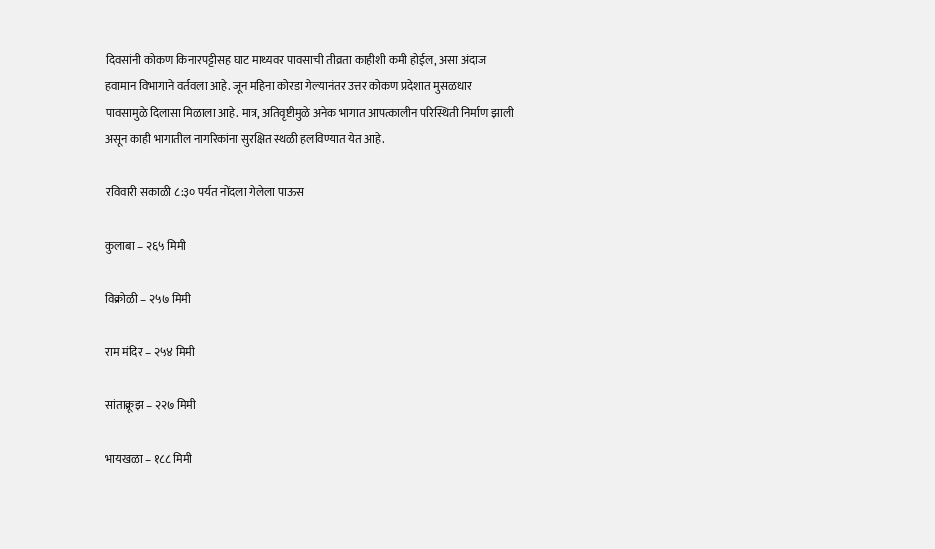दिवसांनी कोकण किनारपट्टीसह घाट माथ्यवर पावसाची तीव्रता काहीशी कमी होईल, असा अंदाज हवामान विभागाने वर्तवला आहे. जून महिना कोरडा गेल्यानंतर उत्तर कोकण प्रदेशात मुसळधार पावसामुळे दिलासा मिळाला आहे. मात्र, अतिवृष्टीमुळे अनेक भागात आपत्कालीन परिस्थिती निर्माण झाली असून काही भागातील नागरिकांना सुरक्षित स्थळी हलविण्यात येत आहे.

रविवारी सकाळी ८:३० पर्यत नोंदला गेलेला पाऊस

कुलाबा – २६५ मिमी

विक्रोळी – २५७ मिमी

राम मंदिर – २५४ मिमी

सांताक्रूझ – २२७ मिमी

भायखळा – १८८ मिमी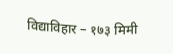विद्याविहार – १७३ मिमी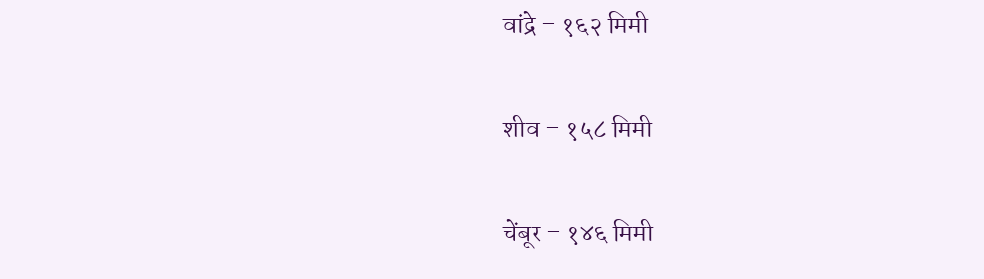वांद्रे – १६२ मिमी

शीव – १५८ मिमी

चेंबूर – १४६ मिमी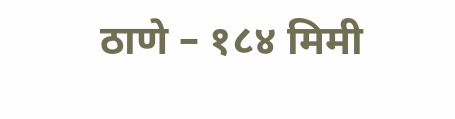ठाणे – १८४ मिमी